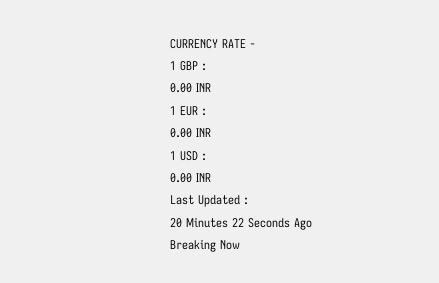CURRENCY RATE -
1 GBP :
0.00 INR
1 EUR :
0.00 INR
1 USD :
0.00 INR
Last Updated :
20 Minutes 22 Seconds Ago
Breaking Now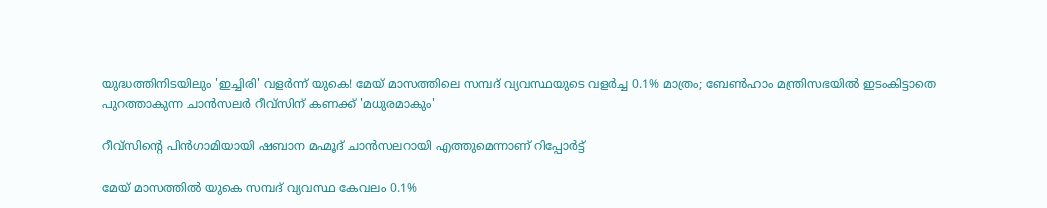യുദ്ധത്തിനിടയിലും 'ഇച്ചിരി' വളര്‍ന്ന് യുകെ! മേയ് മാസത്തിലെ സമ്പദ് വ്യവസ്ഥയുടെ വളര്‍ച്ച 0.1% മാത്രം; ബേണ്‍ഹാം മന്ത്രിസഭയില്‍ ഇടംകിട്ടാതെ പുറത്താകുന്ന ചാന്‍സലര്‍ റീവ്‌സിന് കണക്ക് 'മധുരമാകും'

റീവ്‌സിന്റെ പിന്‍ഗാമിയായി ഷബാന മഹ്മൂദ് ചാന്‍സലറായി എത്തുമെന്നാണ് റിപ്പോര്‍ട്ട്

മേയ് മാസത്തില്‍ യുകെ സമ്പദ് വ്യവസ്ഥ കേവലം 0.1%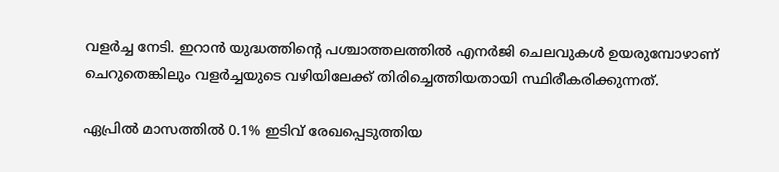വളര്‍ച്ച നേടി. ഇറാന്‍ യുദ്ധത്തിന്റെ പശ്ചാത്തലത്തില്‍ എനര്‍ജി ചെലവുകള്‍ ഉയരുമ്പോഴാണ് ചെറുതെങ്കിലും വളര്‍ച്ചയുടെ വഴിയിലേക്ക് തിരിച്ചെത്തിയതായി സ്ഥിരീകരിക്കുന്നത്.

ഏപ്രില്‍ മാസത്തില്‍ 0.1% ഇടിവ് രേഖപ്പെടുത്തിയ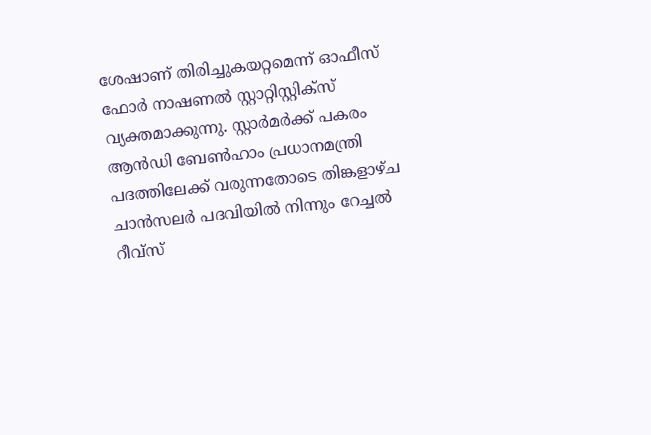ശേഷാണ് തിരിച്ചുകയറ്റമെന്ന് ഓഫീസ് ഫോര്‍ നാഷണല്‍ സ്റ്റാറ്റിസ്റ്റിക്‌സ് വ്യക്തമാക്കുന്നു. സ്റ്റാര്‍മര്‍ക്ക് പകരം ആന്‍ഡി ബേണ്‍ഹാം പ്രധാനമന്ത്രി പദത്തിലേക്ക് വരുന്നതോടെ തിങ്കളാഴ്ച ചാന്‍സലര്‍ പദവിയില്‍ നിന്നും റേച്ചല്‍ റീവ്‌സ്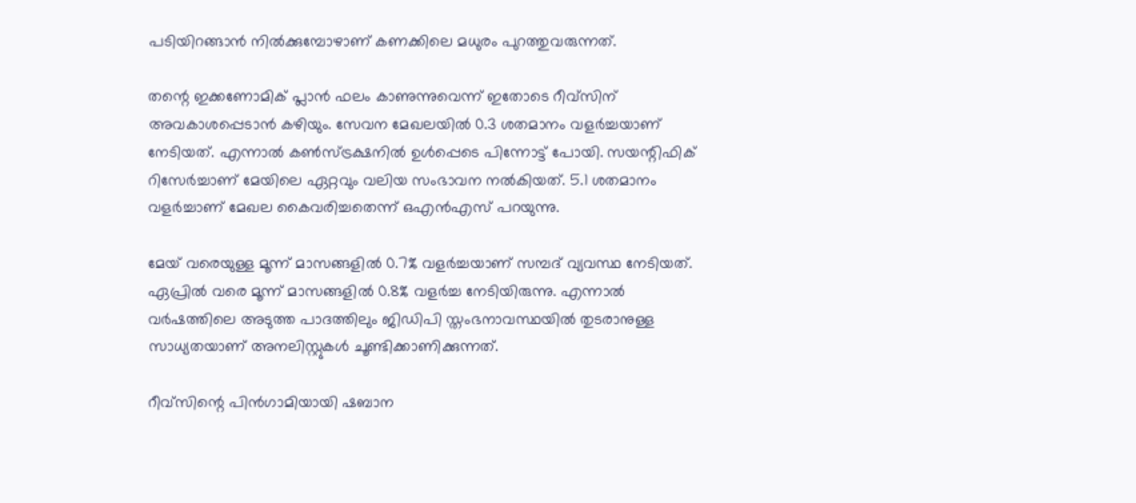പടിയിറങ്ങാന്‍ നില്‍ക്കുമ്പോഴാണ് കണക്കിലെ മധുരം പുറത്തുവരുന്നത്.

തന്റെ ഇക്കണോമിക് പ്ലാന്‍ ഫലം കാണുന്നുവെന്ന് ഇതോടെ റീവ്‌സിന് അവകാശപ്പെടാന്‍ കഴിയും. സേവന മേഖലയില്‍ 0.3 ശതമാനം വളര്‍ച്ചയാണ് നേടിയത്. എന്നാല്‍ കണ്‍സ്ട്രക്ഷനില്‍ ഉള്‍പ്പെടെ പിന്നോട്ട് പോയി. സയന്റിഫിക് റിസേര്‍ച്ചാണ് മേയിലെ ഏറ്റവും വലിയ സംഭാവന നല്‍കിയത്. 5.1 ശതമാനം വളര്‍ച്ചാണ് മേഖല കൈവരിച്ചതെന്ന് ഒഎന്‍എസ് പറയുന്നു.

മേയ് വരെയുള്ള മൂന്ന് മാസങ്ങളില്‍ 0.7% വളര്‍ച്ചയാണ് സമ്പദ് വ്യവസ്ഥ നേടിയത്. ഏപ്രില്‍ വരെ മൂന്ന് മാസങ്ങളില്‍ 0.8% വളര്‍ച്ച നേടിയിരുന്നു. എന്നാല്‍ വര്‍ഷത്തിലെ അടുത്ത പാദത്തിലും ജിഡിപി സ്തംഭനാവസ്ഥയില്‍ തുടരാനുള്ള സാധ്യതയാണ് അനലിസ്റ്റുകള്‍ ചൂണ്ടിക്കാണിക്കുന്നത്.

റീവ്‌സിന്റെ പിന്‍ഗാമിയായി ഷബാന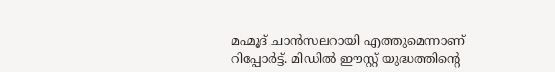മഹ്മൂദ് ചാന്‍സലറായി എത്തുമെന്നാണ് റിപ്പോര്‍ട്ട്. മിഡില്‍ ഈസ്റ്റ് യുദ്ധത്തിന്റെ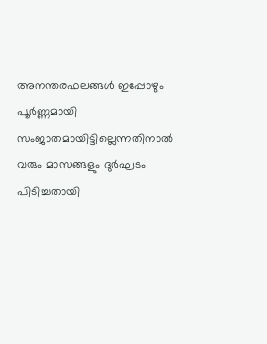അനന്തരഫലങ്ങള്‍ ഇപ്പോഴും പൂര്‍ണ്ണമായി സംജാതമായിട്ടില്ലെന്നതിനാല്‍ വരും മാസങ്ങളും ദുര്‍ഘടം പിടിച്ചതായി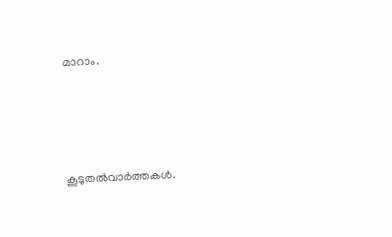മാറാം.




കൂടുതല്‍വാര്‍ത്തകള്‍.